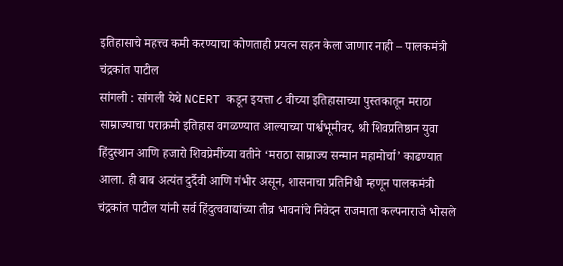इतिहासाचे महत्त्व कमी करण्याचा कोणताही प्रयत्न सहन केला जाणार नाही – पालकमंत्री चंद्रकांत पाटील
सांगली : सांगली येथे NCERT कडून इयत्ता ८ वीच्या इतिहासाच्या पुस्तकातून मराठा साम्राज्याचा पराक्रमी इतिहास वगळण्यात आल्याच्या पार्श्वभूमीवर, श्री शिवप्रतिष्ठान युवा हिंदुस्थान आणि हजारो शिवप्रेमींच्या वतीने ‘मराठा साम्राज्य सन्मान महामोर्चा’ काढण्यात आला. ही बाब अत्यंत दुर्दैवी आणि गंभीर असून, शासनाचा प्रतिनिधी म्हणून पालकमंत्री चंद्रकांत पाटील यांनी सर्व हिंदुत्ववाद्यांच्या तीव्र भावनांचे निवेदन राजमाता कल्पनाराजे भोसले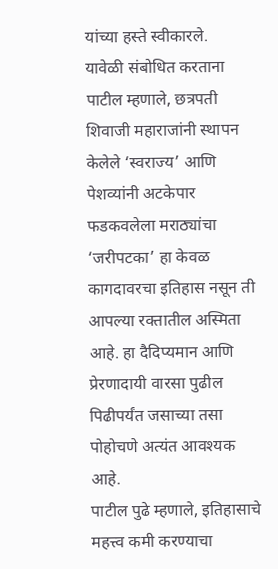यांच्या हस्ते स्वीकारले.
यावेळी संबोधित करताना पाटील म्हणाले, छत्रपती शिवाजी महाराजांनी स्थापन केलेले ‘स्वराज्य’ आणि पेशव्यांनी अटकेपार फडकवलेला मराठ्यांचा ‘जरीपटका’ हा केवळ कागदावरचा इतिहास नसून ती आपल्या रक्तातील अस्मिता आहे. हा दैदिप्यमान आणि प्रेरणादायी वारसा पुढील पिढीपर्यंत जसाच्या तसा पोहोचणे अत्यंत आवश्यक आहे.
पाटील पुढे म्हणाले, इतिहासाचे महत्त्व कमी करण्याचा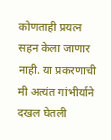कोणताही प्रयत्न सहन केला जाणार नाही. या प्रकरणाची मी अत्यंत गांभीर्याने दखल घेतली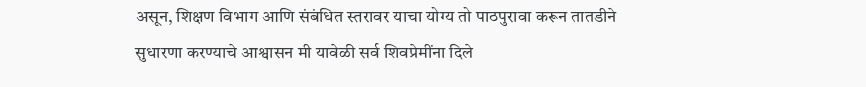असून, शिक्षण विभाग आणि संबंधित स्तरावर याचा योग्य तो पाठपुरावा करून तातडीने सुधारणा करण्याचे आश्वासन मी यावेळी सर्व शिवप्रेमींना दिले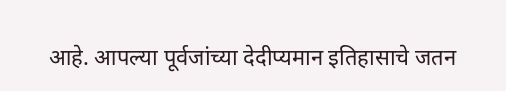आहे. आपल्या पूर्वजांच्या देदीप्यमान इतिहासाचे जतन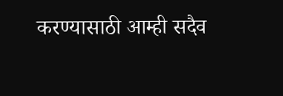करण्यासाठी आम्ही सदैव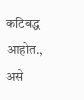कटिबद्ध आहोत., असे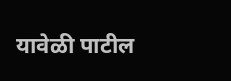यावेळी पाटील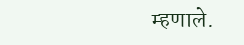म्हणाले.